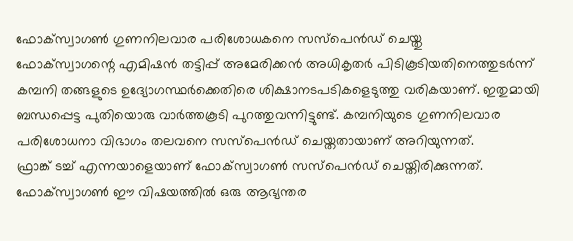ഫോക്സ്വാഗൺ ഗുണനിലവാര പരിശോധകനെ സസ്പെൻഡ് ചെയ്തു
ഫോക്സ്വാഗന്റെ എമിഷൻ തട്ടിപ്പ് അമേരിക്കൻ അധികൃതർ പിടികൂടിയതിനെത്തുടർന്ന് കമ്പനി തങ്ങളുടെ ഉദ്യോഗസ്ഥർക്കെതിരെ ശിക്ഷാനടപടികളെടുത്തു വരികയാണ്. ഇതുമായി ബന്ധപ്പെട്ട പുതിയൊരു വാർത്തകൂടി പുറത്തുവന്നിട്ടുണ്ട്. കമ്പനിയുടെ ഗുണനിലവാര പരിശോധനാ വിഭാഗം തലവനെ സസ്പെൻഡ് ചെയ്തതായാണ് അറിയുന്നത്.
ഫ്രാങ്ക് ടച്ച് എന്നയാളെയാണ് ഫോക്സ്വാഗൺ സസ്പെൻഡ് ചെയ്തിരിക്കുന്നത്.
ഫോക്സ്വാഗൺ ഈ വിഷയത്തിൽ ഒരു ആഭ്യന്തര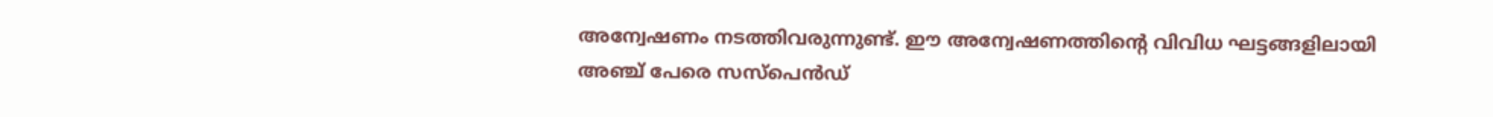അന്വേഷണം നടത്തിവരുന്നുണ്ട്. ഈ അന്വേഷണത്തിന്റെ വിവിധ ഘട്ടങ്ങളിലായി അഞ്ച് പേരെ സസ്പെൻഡ്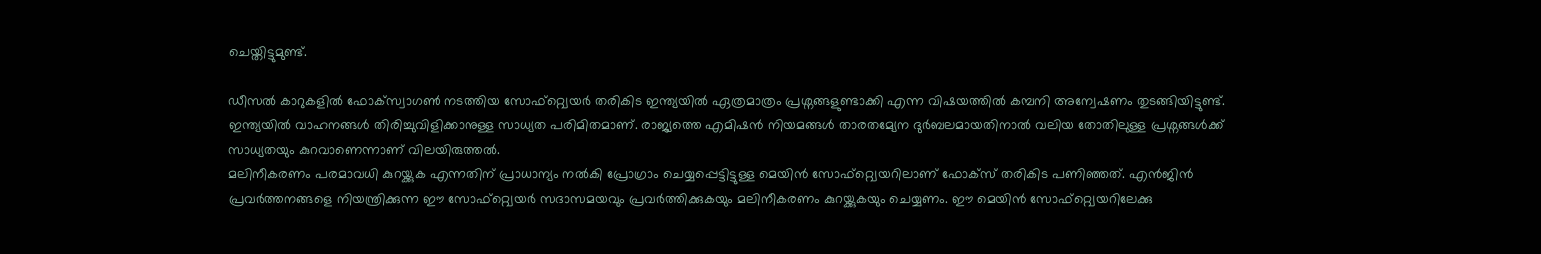ചെയ്തിട്ടുമുണ്ട്.

ഡീസൽ കാറുകളിൽ ഫോക്സ്വാഗൺ നടത്തിയ സോഫ്റ്റ്വെയർ തരികിട ഇന്ത്യയിൽ ഏത്രമാത്രം പ്രശ്നങ്ങളുണ്ടാക്കി എന്ന വിഷയത്തിൽ കമ്പനി അന്വേഷണം തുടങ്ങിയിട്ടുണ്ട്. ഇന്ത്യയിൽ വാഹനങ്ങൾ തിരിച്ചുവിളിക്കാനുള്ള സാധ്യത പരിമിതമാണ്. രാജ്യത്തെ എമിഷൻ നിയമങ്ങൾ താരതമ്യേന ദുർബലമായതിനാൽ വലിയ തോതിലുള്ള പ്രശ്നങ്ങൾക്ക് സാധ്യതയും കുറവാണെന്നാണ് വിലയിരുത്തൽ.
മലിനീകരണം പരമാവധി കുറയ്ക്കുക എന്നതിന് പ്രാധാന്യം നൽകി പ്രോഗ്രാം ചെയ്യപ്പെട്ടിട്ടുള്ള മെയിൻ സോഫ്റ്റ്വെയറിലാണ് ഫോക്സ് തരികിട പണിഞ്ഞത്. എൻജിൻ പ്രവർത്തനങ്ങളെ നിയന്ത്രിക്കുന്ന ഈ സോഫ്റ്റ്വെയർ സദാസമയവും പ്രവർത്തിക്കുകയും മലിനീകരണം കുറയ്ക്കുകയും ചെയ്യണം. ഈ മെയിൻ സോഫ്റ്റ്വെയറിലേക്കു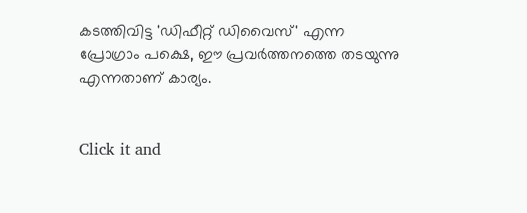കടത്തിവിട്ട 'ഡിഫീറ്റ് ഡിവൈസ്' എന്ന പ്രോഗ്രാം പക്ഷെ, ഈ പ്രവർത്തനത്തെ തടയുന്നു എന്നതാണ് കാര്യം.


Click it and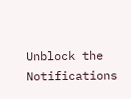Unblock the Notifications